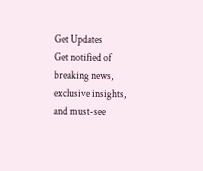Get Updates
Get notified of breaking news, exclusive insights, and must-see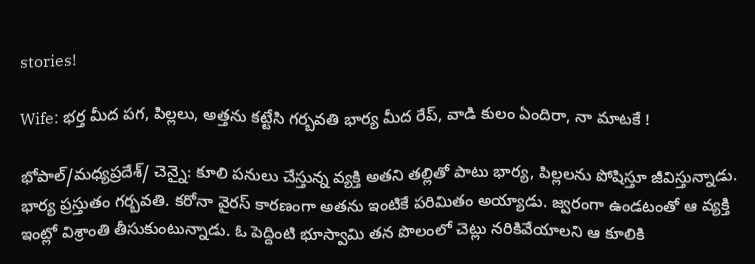stories!

Wife: భర్త మీద పగ, పిల్లలు, అత్తను కట్టేసి గర్బవతి భార్య మీద రేప్, వాడి కులం ఏందిరా, నా మాటకే !

భోపాల్/మధ్యప్రదేశ్/ చెన్నై: కూలి పనులు చేస్తున్న వ్యక్తి అతని తల్లితో పాటు భార్య, పిల్లలను పోషిస్తూ జీవిస్తున్నాడు. భార్య ప్రస్తుతం గర్బవతి. కరోనా వైరస్ కారణంగా అతను ఇంటికే పరిమితం అయ్యాడు. జ్వరంగా ఉండటంతో ఆ వ్యక్తి ఇంట్లో విశ్రాంతి తీసుకుంటున్నాడు. ఓ పెద్దింటి భూస్వామి తన పొలంలో చెట్లు నరికివేయాలని ఆ కూలికి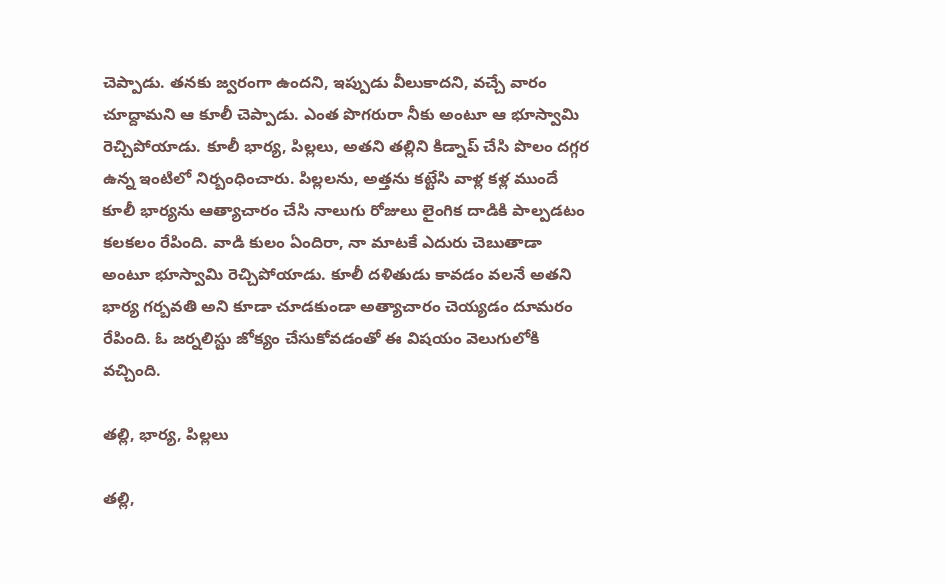చెప్పాడు. తనకు జ్వరంగా ఉందని, ఇప్పుడు వీలుకాదని, వచ్చే వారం చూద్దామని ఆ కూలీ చెప్పాడు. ఎంత పొగరురా నీకు అంటూ ఆ భూస్వామి రెచ్చిపోయాడు. కూలీ భార్య, పిల్లలు, అతని తల్లిని కిడ్నాప్ చేసి పొలం దగ్గర ఉన్న ఇంటిలో నిర్బంధించారు. పిల్లలను, అత్తను కట్టేసి వాళ్ల కళ్ల ముందే కూలీ భార్యను ఆత్యాచారం చేసి నాలుగు రోజులు లైంగిక దాడికి పాల్పడటం కలకలం రేపింది. వాడి కులం ఏందిరా, నా మాటకే ఎదురు చెబుతాడా అంటూ భూస్వామి రెచ్చిపోయాడు. కూలీ దళితుడు కావడం వలనే అతని భార్య గర్బవతి అని కూడా చూడకుండా అత్యాచారం చెయ్యడం దూమరం రేపింది. ఓ జర్నలిస్టు జోక్యం చేసుకోవడంతో ఈ విషయం వెలుగులోకి వచ్చింది.

తల్లి, భార్య, పిల్లలు

తల్లి,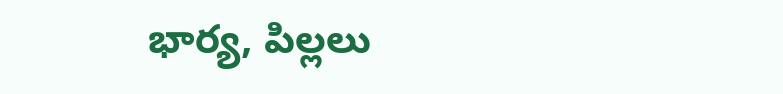భార్య, పిల్లలు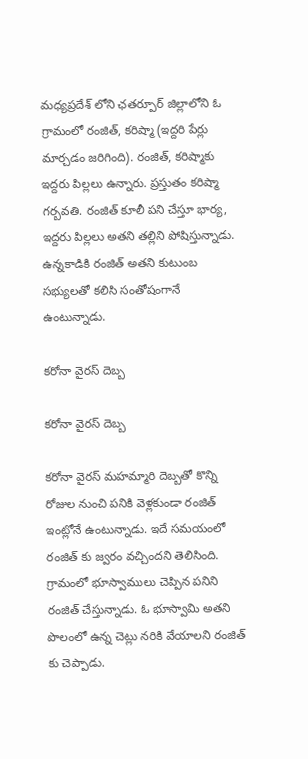మధ్యప్రదేశ్ లోని ఛతర్పూర్ జిల్లాలోని ఓ గ్రామంలో రంజిత్, కరిష్మా (ఇద్దరి పేర్లు మార్చడం జరిగింది). రంజిత్, కరిష్మాకు ఇద్దరు పిల్లలు ఉన్నారు. ప్రస్తుతం కరిష్మా గర్బవతి. రంజిత్ కూలీ పని చేస్తూ భార్య, ఇద్దరు పిల్లలు అతని తల్లిని పోషిస్తున్నాడు. ఉన్నకాడికి రంజిత్ అతని కుటుంబ సభ్యులతో కలిసి సంతోషంగానే ఉంటున్నాడు.

కరోనా వైరస్ దెబ్బ

కరోనా వైరస్ దెబ్బ

కరోనా వైరస్ మహమ్మారి దెబ్బతో కొన్ని రోజుల నుంచి పనికి వెళ్లకుండా రంజిత్ ఇంట్లోనే ఉంటున్నాడు. ఇదే సమయంలో రంజిత్ కు జ్వరం వచ్చిందని తెలిసింది. గ్రామంలో భూస్వాములు చెప్పిన పనిని రంజిత్ చేస్తున్నాడు. ఓ భూస్వామి అతని పొలంలో ఉన్న చెట్లు నరికి వేయాలని రంజిత్ కు చెప్పాడు.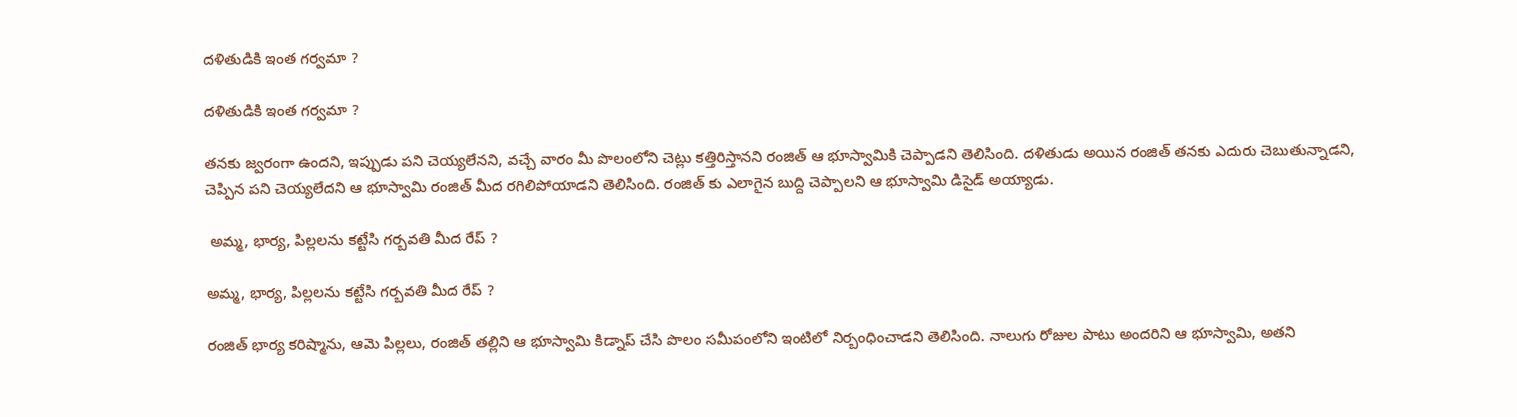దళితుడికి ఇంత గర్వమా ?

దళితుడికి ఇంత గర్వమా ?

తనకు జ్వరంగా ఉందని, ఇప్పుడు పని చెయ్యలేనని, వచ్చే వారం మీ పొలంలోని చెట్లు కత్తిరిస్తానని రంజిత్ ఆ భూస్వామికి చెప్పాడని తెలిసింది. దళితుడు అయిన రంజిత్ తనకు ఎదురు చెబుతున్నాడని, చెప్పిన పని చెయ్యలేదని ఆ భూస్వామి రంజిత్ మీద రగిలిపోయాడని తెలిసింది. రంజిత్ కు ఎలాగైన బుద్ది చెప్పాలని ఆ భూస్వామి డిసైడ్ అయ్యాడు.

 అమ్మ, భార్య, పిల్లలను కట్టేసి గర్బవతి మీద రేప్ ?

అమ్మ, భార్య, పిల్లలను కట్టేసి గర్బవతి మీద రేప్ ?

రంజిత్ భార్య కరిష్మాను, ఆమె పిల్లలు, రంజిత్ తల్లిని ఆ భూస్వామి కిడ్నాప్ చేసి పొలం సమీపంలోని ఇంటిలో నిర్బంధించాడని తెలిసింది. నాలుగు రోజుల పాటు అందరిని ఆ భూస్వామి, అతని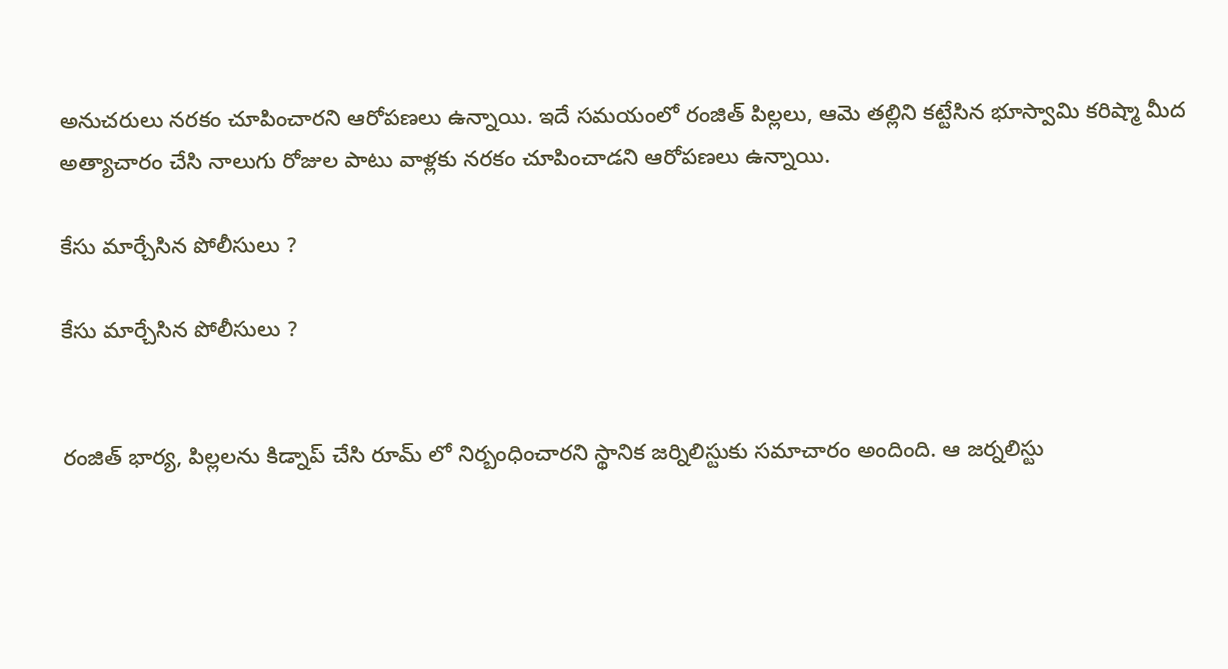అనుచరులు నరకం చూపించారని ఆరోపణలు ఉన్నాయి. ఇదే సమయంలో రంజిత్ పిల్లలు, ఆమె తల్లిని కట్టేసిన భూస్వామి కరిష్మా మీద అత్యాచారం చేసి నాలుగు రోజుల పాటు వాళ్లకు నరకం చూపించాడని ఆరోపణలు ఉన్నాయి.

కేసు మార్చేసిన పోలీసులు ?

కేసు మార్చేసిన పోలీసులు ?


రంజిత్ భార్య, పిల్లలను కిడ్నాప్ చేసి రూమ్ లో నిర్బంధించారని స్థానిక జర్నిలిస్టుకు సమాచారం అందింది. ఆ జర్నలిస్టు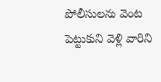పోలీసులను వెంట పెట్టుకుని వెళ్లి వారిని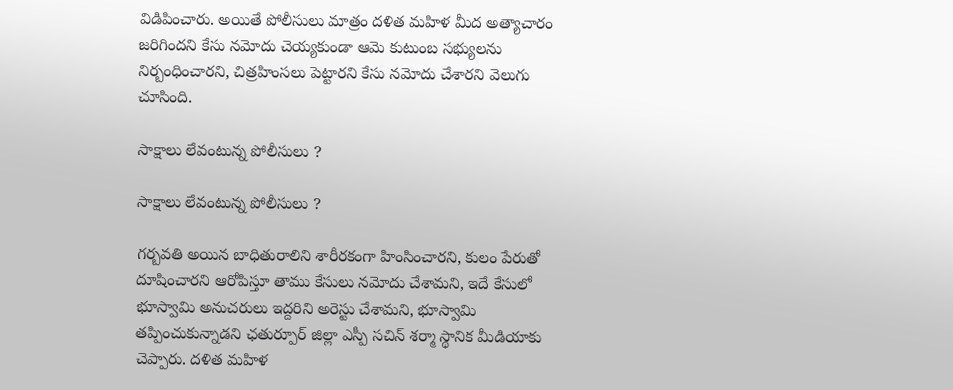విడిపించారు. అయితే పోలీసులు మాత్రం దళిత మహిళ మీద అత్యాచారం జరిగిందని కేసు నమోదు చెయ్యకుండా ఆమె కుటుంబ సభ్యులను నిర్బంధించారని, చిత్రహింసలు పెట్టారని కేసు నమోదు చేశారని వెలుగు చూసింది.

సాక్షాలు లేవంటున్న పోలీసులు ?

సాక్షాలు లేవంటున్న పోలీసులు ?

గర్బవతి అయిన బాధితురాలిని శారీరకంగా హింసించారని, కులం పేరుతో దూషించారని ఆరోపిస్తూ తాము కేసులు నమోదు చేశామని, ఇదే కేసులో భూస్వామి అనుచరులు ఇద్దరిని అరెస్టు చేశామని, భూస్వామి తప్పించుకున్నాడని ఛతుర్పూర్ జిల్లా ఎస్పీ సచిన్ శర్మా స్థానిక మీడియాకు చెప్పారు. దళిత మహిళ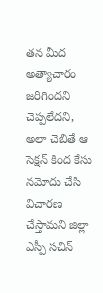తన మీద అత్యాచారం జరిగిందని చెప్పలేదని, అలా చెబితే ఆ సెక్షన్ కింద కేసు నమోదు చేసి విచారణ చేస్తామని జిల్లా ఎస్పీ సచిన్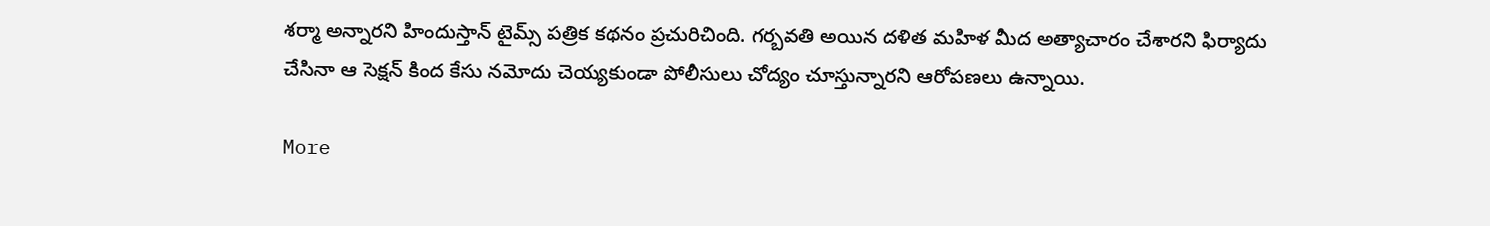శర్మా అన్నారని హిందుస్తాన్ టైమ్స్ పత్రిక కథనం ప్రచురిచింది. గర్బవతి అయిన దళిత మహిళ మీద అత్యాచారం చేశారని ఫిర్యాదు చేసినా ఆ సెక్షన్ కింద కేసు నమోదు చెయ్యకుండా పోలీసులు చోద్యం చూస్తున్నారని ఆరోపణలు ఉన్నాయి.

More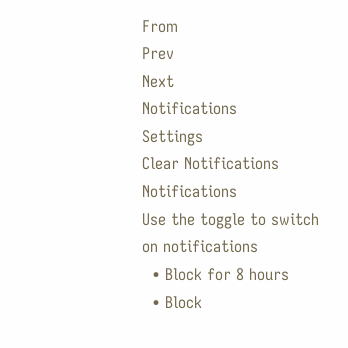From
Prev
Next
Notifications
Settings
Clear Notifications
Notifications
Use the toggle to switch on notifications
  • Block for 8 hours
  • Block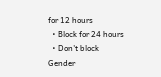for 12 hours
  • Block for 24 hours
  • Don't block
Gender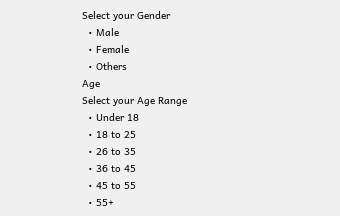Select your Gender
  • Male
  • Female
  • Others
Age
Select your Age Range
  • Under 18
  • 18 to 25
  • 26 to 35
  • 36 to 45
  • 45 to 55
  • 55+